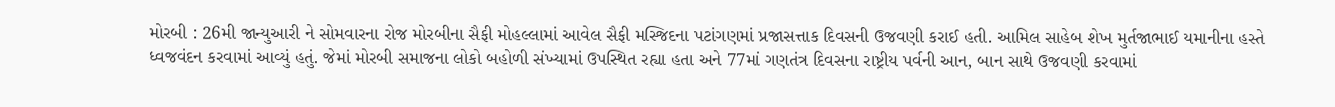મોરબી : 26મી જાન્યુઆરી ને સોમવારના રોજ મોરબીના સૈફી મોહલ્લામાં આવેલ સૈફી મસ્જિદના પટાંગણમાં પ્રજાસત્તાક દિવસની ઉજવણી કરાઈ હતી. આમિલ સાહેબ શેખ મુર્તજાભાઈ યમાનીના હસ્તે ધ્વજવંદન કરવામાં આવ્યું હતું. જેમાં મોરબી સમાજના લોકો બહોળી સંખ્યામાં ઉપસ્થિત રહ્યા હતા અને 77માં ગણતંત્ર દિવસના રાષ્ટ્રીય પર્વની આન, બાન સાથે ઉજવણી કરવામાં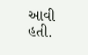આવી હતી.